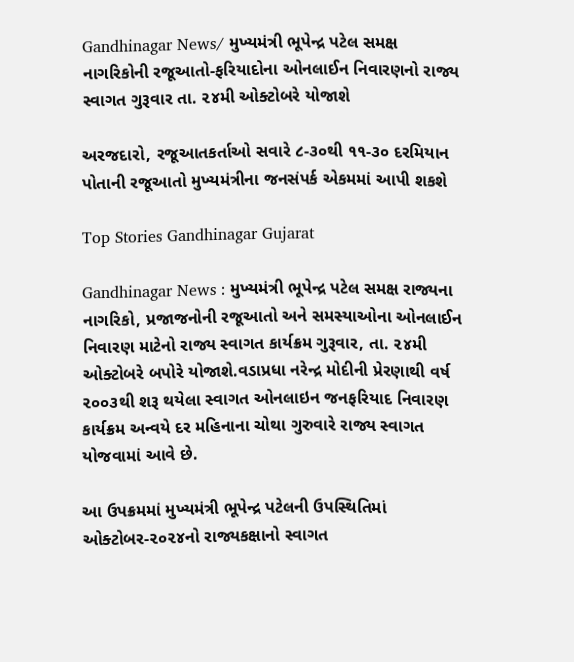Gandhinagar News/ મુખ્યમંત્રી ભૂપેન્દ્ર પટેલ સમક્ષ નાગરિકોની રજૂઆતો-ફરિયાદોના ઓનલાઈન નિવારણનો રાજ્ય સ્વાગત ગુરૂવાર તા. ૨૪મી ઓક્ટોબરે યોજાશે

અરજદારો, રજૂઆતકર્તાઓ સવારે ૮-૩૦થી ૧૧-૩૦ દરમિયાન પોતાની રજૂઆતો મુખ્યમંત્રીના જનસંપર્ક એકમમાં આપી શકશે

Top Stories Gandhinagar Gujarat

Gandhinagar News : મુખ્યમંત્રી ભૂપેન્દ્ર પટેલ સમક્ષ રાજ્યના નાગરિકો, પ્રજાજનોની રજૂઆતો અને સમસ્યાઓના ઓનલાઈન નિવારણ માટેનો રાજ્ય સ્વાગત કાર્યક્રમ ગુરૂવાર, તા. ૨૪મી ઓક્ટોબરે બપોરે યોજાશે.વડાપ્રધા નરેન્દ્ર મોદીની પ્રેરણાથી વર્ષ ૨૦૦૩થી શરૂ થયેલા સ્વાગત ઓનલાઇન જનફરિયાદ નિવારણ કાર્યક્રમ અન્વયે દર મહિનાના ચોથા ગુરુવારે રાજ્ય સ્વાગત યોજવામાં આવે છે.

આ ઉપક્રમમાં મુખ્યમંત્રી ભૂપેન્દ્ર પટેલની ઉપસ્થિતિમાં ઓક્ટોબર-૨૦૨૪નો રાજ્યકક્ષાનો સ્વાગત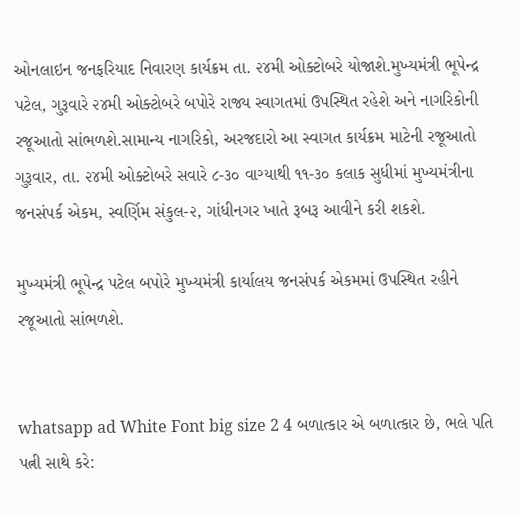ઓનલાઇન જનફરિયાદ નિવારણ કાર્યક્રમ તા. ૨૪મી ઓક્ટોબરે યોજાશે.મુખ્યમંત્રી ભૂપેન્દ્ર પટેલ, ગુરૂવારે ૨૪મી ઓક્ટોબરે બપોરે રાજ્ય સ્વાગતમાં ઉપસ્થિત રહેશે અને નાગરિકોની રજૂઆતો સાંભળશે.સામાન્ય નાગરિકો, અરજદારો આ સ્વાગત કાર્યક્રમ માટેની રજૂઆતો ગુરૂવાર, તા. ૨૪મી ઓક્ટોબરે સવારે ૮-૩૦ વાગ્યાથી ૧૧-૩૦ કલાક સુધીમાં મુખ્યમંત્રીના જનસંપર્ક એકમ, સ્વર્ણિમ સંકુલ-૨, ગાંધીનગર ખાતે રૂબરૂ આવીને કરી શકશે.

મુખ્યમંત્રી ભૂપેન્દ્ર પટેલ બપોરે મુખ્યમંત્રી કાર્યાલય જનસંપર્ક એકમમાં ઉપસ્થિત રહીને રજૂઆતો સાંભળશે.


whatsapp ad White Font big size 2 4 બળાત્કાર એ બળાત્કાર છે, ભલે પતિ પત્ની સાથે કરે: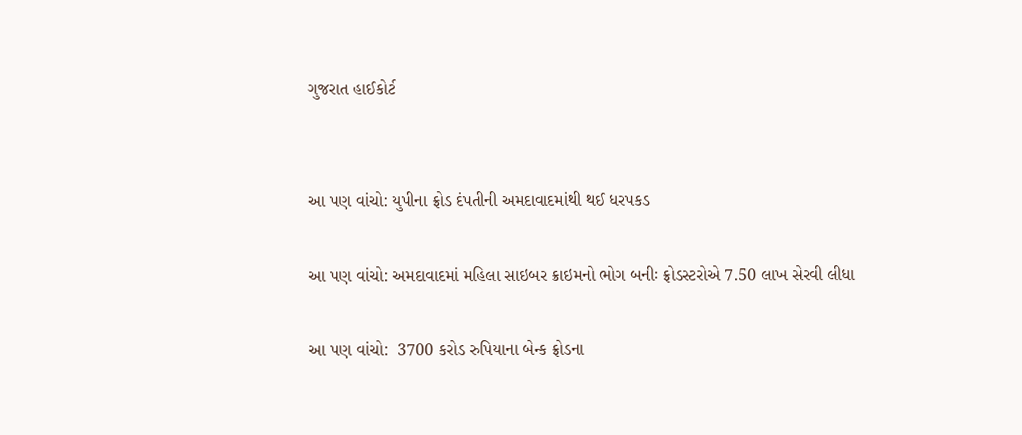ગુજરાત હાઈકોર્ટ


આ પણ વાંચો: યુપીના ફ્રોડ દંપતીની અમદાવાદમાંથી થઈ ધરપકડ

આ પણ વાંચો: અમદાવાદમાં મહિલા સાઇબર ક્રાઇમનો ભોગ બનીઃ ફ્રોડસ્ટરોએ 7.50 લાખ સેરવી લીધા

આ પણ વાંચો:  3700 કરોડ રુપિયાના બેન્ક ફ્રોડના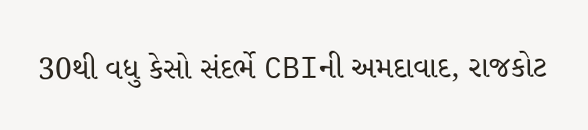30થી વધુ કેસો સંદર્ભે CBIની અમદાવાદ, રાજકોટ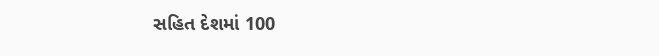સહિત દેશમાં 100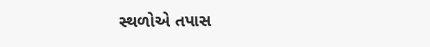સ્થળોએ તપાસ